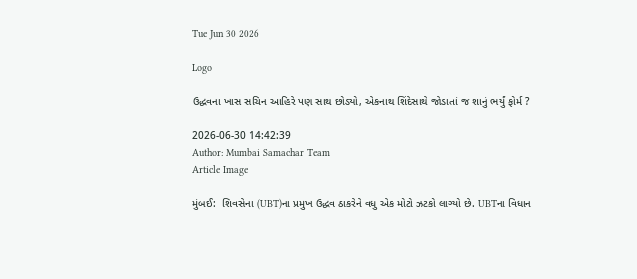Tue Jun 30 2026

Logo

ઉદ્ધવના ખાસ સચિન આહિરે પણ સાથ છોડ્યો, એકનાથ શિંદેસાથે જોડાતાં જ શાનું ભર્યું ફોર્મ ?

2026-06-30 14:42:39
Author: Mumbai Samachar Team
Article Image

મુંબઈ:  શિવસેના (UBT)ના પ્રમુખ ઉદ્ધવ ઠાકરેને વધુ એક મોટો ઝટકો લાગ્યો છે. UBTના વિધાન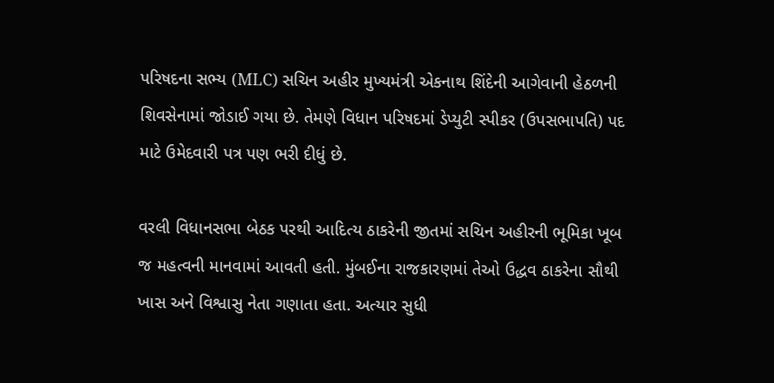પરિષદના સભ્ય (MLC) સચિન અહીર મુખ્યમંત્રી એકનાથ શિંદેની આગેવાની હેઠળની શિવસેનામાં જોડાઈ ગયા છે. તેમણે વિધાન પરિષદમાં ડેપ્યુટી સ્પીકર (ઉપસભાપતિ) પદ માટે ઉમેદવારી પત્ર પણ ભરી દીધું છે.

વરલી વિધાનસભા બેઠક પરથી આદિત્ય ઠાકરેની જીતમાં સચિન અહીરની ભૂમિકા ખૂબ જ મહત્વની માનવામાં આવતી હતી. મુંબઈના રાજકારણમાં તેઓ ઉદ્ધવ ઠાકરેના સૌથી ખાસ અને વિશ્વાસુ નેતા ગણાતા હતા. અત્યાર સુધી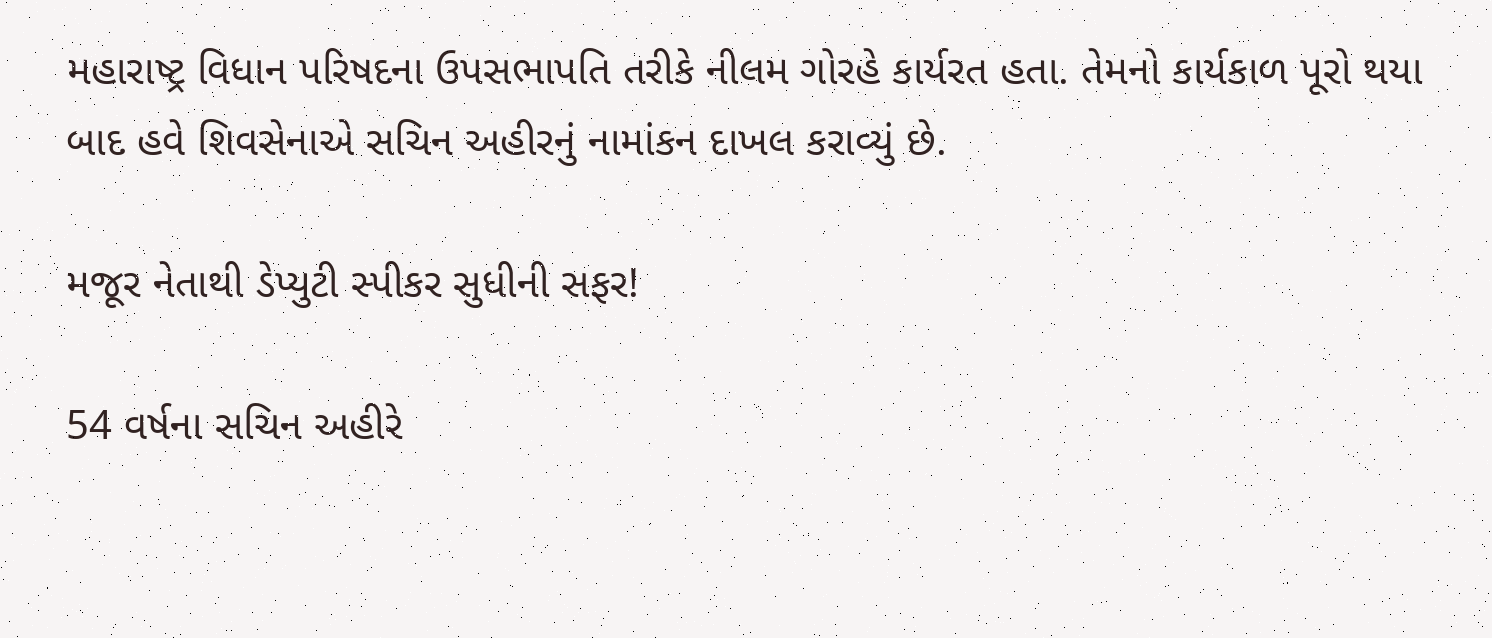મહારાષ્ટ્ર વિધાન પરિષદના ઉપસભાપતિ તરીકે નીલમ ગોરહે કાર્યરત હતા. તેમનો કાર્યકાળ પૂરો થયા બાદ હવે શિવસેનાએ સચિન અહીરનું નામાંકન દાખલ કરાવ્યું છે.

મજૂર નેતાથી ડેપ્યુટી સ્પીકર સુધીની સફર!

54 વર્ષના સચિન અહીરે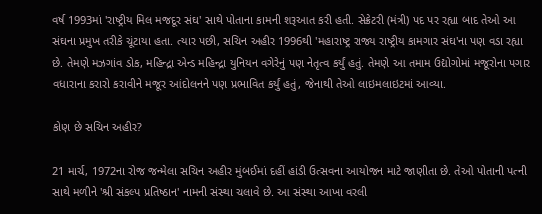વર્ષ 1993માં 'રાષ્ટ્રીય મિલ મજદૂર સંઘ' સાથે પોતાના કામની શરૂઆત કરી હતી. સેક્રેટરી (મંત્રી) પદ પર રહ્યા બાદ તેઓ આ સંઘના પ્રમુખ તરીકે ચૂંટાયા હતા. ત્યાર પછી, સચિન અહીર 1996થી 'મહારાષ્ટ્ર રાજ્ય રાષ્ટ્રીય કામગાર સંઘ'ના પણ વડા રહ્યા છે. તેમણે મઝગાંવ ડોક, મહિન્દ્રા એન્ડ મહિન્દ્રા યુનિયન વગેરેનું પણ નેતૃત્વ કર્યું હતું. તેમણે આ તમામ ઉદ્યોગોમાં મજૂરોના પગાર વધારાના કરારો કરાવીને મજૂર આંદોલનને પણ પ્રભાવિત કર્યું હતું, જેનાથી તેઓ લાઇમલાઇટમાં આવ્યા.

કોણ છે સચિન અહીર?

21 માર્ચ, 1972ના રોજ જન્મેલા સચિન અહીર મુંબઈમાં દહીં હાંડી ઉત્સવના આયોજન માટે જાણીતા છે. તેઓ પોતાની પત્ની સાથે મળીને 'શ્રી સંકલ્પ પ્રતિષ્ઠાન' નામની સંસ્થા ચલાવે છે. આ સંસ્થા આખા વરલી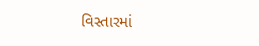વિસ્તારમાં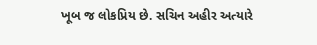ખૂબ જ લોકપ્રિય છે. સચિન અહીર અત્યારે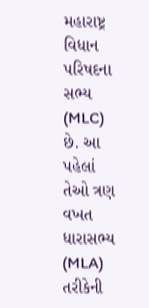મહારાષ્ટ્ર વિધાન પરિષદના સભ્ય (MLC) છે. આ પહેલાં તેઓ ત્રણ વખત ધારાસભ્ય (MLA) તરીકેની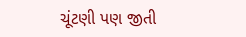ચૂંટણી પણ જીતી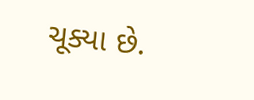ચૂક્યા છે.